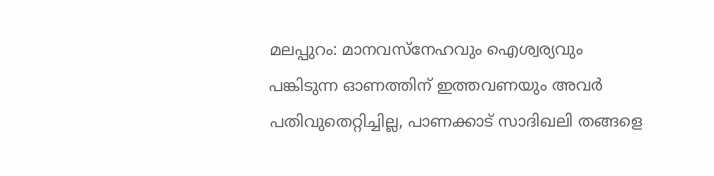മലപ്പുറം: മാനവസ്നേഹവും ഐശ്വര്യവും പങ്കിടുന്ന ഓണത്തിന് ഇത്തവണയും അവർ പതിവുതെറ്റിച്ചില്ല, പാണക്കാട് സാദിഖലി തങ്ങളെ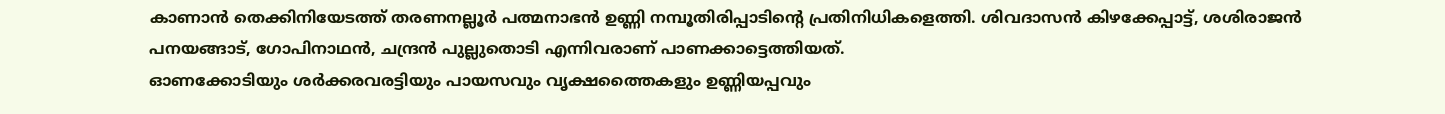കാണാൻ തെക്കിനിയേടത്ത് തരണനല്ലൂർ പത്മനാഭൻ ഉണ്ണി നമ്പൂതിരിപ്പാടിന്റെ പ്രതിനിധികളെത്തി. ശിവദാസൻ കിഴക്കേപ്പാട്ട്, ശശിരാജൻ പനയങ്ങാട്, ഗോപിനാഥൻ, ചന്ദ്രൻ പുല്ലുതൊടി എന്നിവരാണ് പാണക്കാട്ടെത്തിയത്.
ഓണക്കോടിയും ശർക്കരവരട്ടിയും പായസവും വൃക്ഷത്തൈകളും ഉണ്ണിയപ്പവും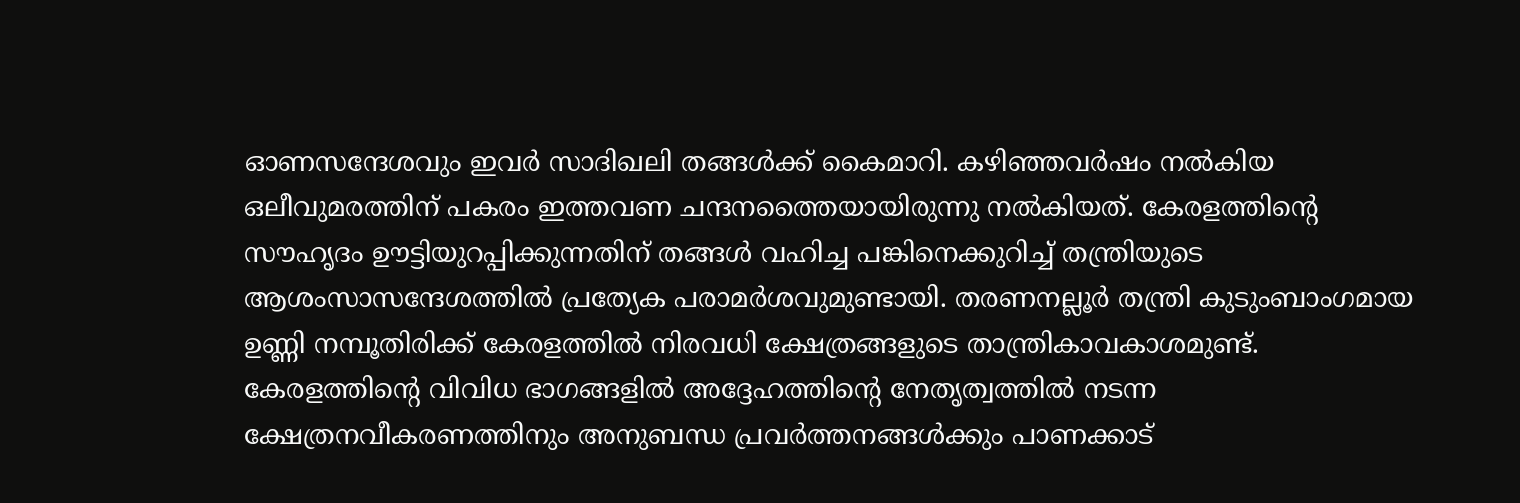ഓണസന്ദേശവും ഇവർ സാദിഖലി തങ്ങൾക്ക് കൈമാറി. കഴിഞ്ഞവർഷം നൽകിയ ഒലീവുമരത്തിന് പകരം ഇത്തവണ ചന്ദനത്തൈയായിരുന്നു നൽകിയത്. കേരളത്തിന്റെ സൗഹൃദം ഊട്ടിയുറപ്പിക്കുന്നതിന് തങ്ങൾ വഹിച്ച പങ്കിനെക്കുറിച്ച് തന്ത്രിയുടെ ആശംസാസന്ദേശത്തിൽ പ്രത്യേക പരാമർശവുമുണ്ടായി. തരണനല്ലൂർ തന്ത്രി കുടുംബാംഗമായ ഉണ്ണി നമ്പൂതിരിക്ക് കേരളത്തിൽ നിരവധി ക്ഷേത്രങ്ങളുടെ താന്ത്രികാവകാശമുണ്ട്. കേരളത്തിന്റെ വിവിധ ഭാഗങ്ങളിൽ അദ്ദേഹത്തിന്റെ നേതൃത്വത്തിൽ നടന്ന ക്ഷേത്രനവീകരണത്തിനും അനുബന്ധ പ്രവർത്തനങ്ങൾക്കും പാണക്കാട്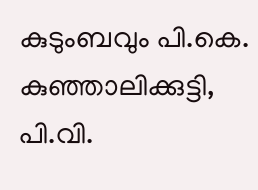കുടുംബവും പി.കെ. കുഞ്ഞാലിക്കുട്ടി, പി.വി.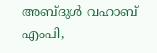അബ്ദുൾ വഹാബ് എംപി,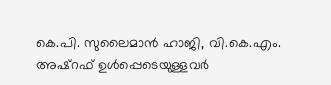കെ.പി. സുലൈമാൻ ഹാജി, വി.കെ.എം. അഷ്റഫ് ഉൾപ്പെടെയുള്ളവർ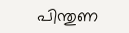പിന്തുണ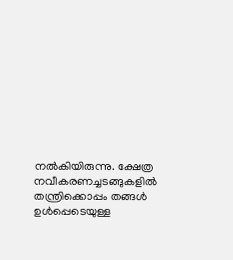നൽകിയിരുന്നു. ക്ഷേത്ര നവീകരണച്ചടങ്ങുകളിൽ തന്ത്രിക്കൊപ്പം തങ്ങൾ ഉൾപ്പെടെയുള്ള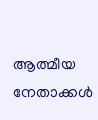ആത്മീയ നേതാക്കൾ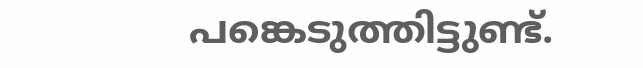പങ്കെടുത്തിട്ടുണ്ട്.